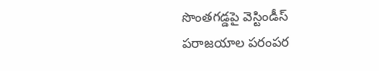సొంతగడ్డపై వెస్టిండీస్ పరాజయాల పరంపర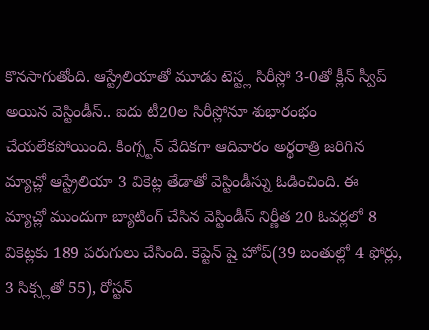కొనసాగుతోంది. ఆస్ట్రేలియాతో మూడు టెస్ట్ల సిరీస్లో 3-0తో క్లీన్ స్వీప్ అయిన వెస్టిండీస్.. ఐదు టీ20ల సిరీస్లోనూ శుభారంభం చేయలేకపోయింది. కింగ్స్టన్ వేదికగా ఆదివారం అర్థరాత్రి జరిగిన మ్యాచ్లో ఆస్ట్రేలియా 3 వికెట్ల తేడాతో వెస్టిండీస్ను ఓడించింది. ఈ మ్యాచ్లో ముందుగా బ్యాటింగ్ చేసిన వెస్టిండీస్ నిర్ణీత 20 ఓవర్లలో 8 వికెట్లకు 189 పరుగులు చేసింది. కెప్టెన్ షై హోప్(39 బంతుల్లో 4 ఫోర్లు, 3 సిక్స్లతో 55), రోస్టన్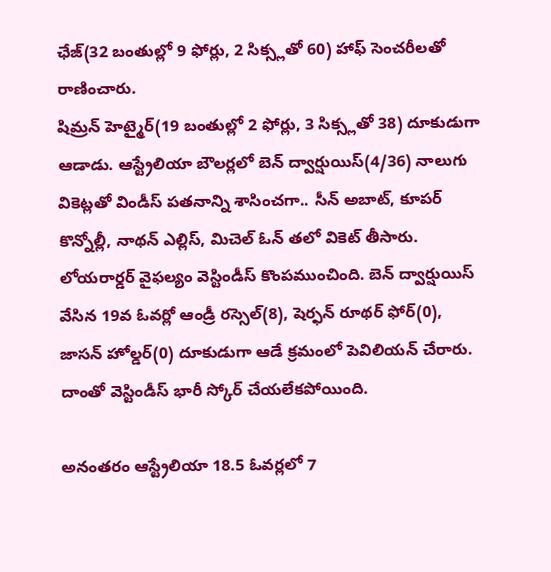ఛేజ్(32 బంతుల్లో 9 ఫోర్లు, 2 సిక్స్లతో 60) హాఫ్ సెంచరీలతో రాణించారు.
షిమ్రన్ హెట్మైర్(19 బంతుల్లో 2 ఫోర్లు, 3 సిక్స్లతో 38) దూకుడుగా ఆడాడు. ఆస్ట్రేలియా బౌలర్లలో బెన్ ద్వార్షుయిస్(4/36) నాలుగు వికెట్లతో విండీస్ పతనాన్ని శాసించగా.. సీన్ అబాట్, కూపర్ కొన్నోల్లీ, నాథన్ ఎల్లిస్, మిచెల్ ఓన్ తలో వికెట్ తీసారు. లోయరార్డర్ వైఫల్యం వెస్టిండీస్ కొంపముంచింది. బెన్ ద్వార్షుయిస్ వేసిన 19వ ఓవర్లో ఆండ్రీ రస్సెల్(8), షెర్ఫన్ రూథర్ ఫోర్(0), జాసన్ హోల్డర్(0) దూకుడుగా ఆడే క్రమంలో పెవిలియన్ చేరారు. దాంతో వెస్టిండీస్ భారీ స్కోర్ చేయలేకపోయింది.

అనంతరం ఆస్ట్రేలియా 18.5 ఓవర్లలో 7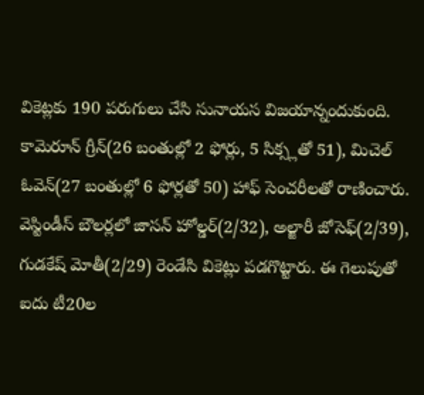వికెట్లకు 190 పరుగులు చేసి సునాయస విజయాన్నందుకుంది. కామెరూన్ గ్రీన్(26 బంతుల్లో 2 ఫోర్లు, 5 సిక్స్లతో 51), మిచెల్ ఓవెన్(27 బంతుల్లో 6 ఫోర్లతో 50) హాఫ్ సెంచరీలతో రాణించారు. వెస్టిండీస్ బౌలర్లలో జాసన్ హోల్డర్(2/32), అల్జారీ జోసెఫ్(2/39), గుడకేష్ మోతీ(2/29) రెండేసి వికెట్లు పడగొట్టారు. ఈ గెలుపుతో ఐదు టీ20ల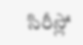సిరీస్లో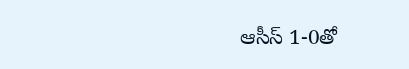ఆసీస్ 1-0తో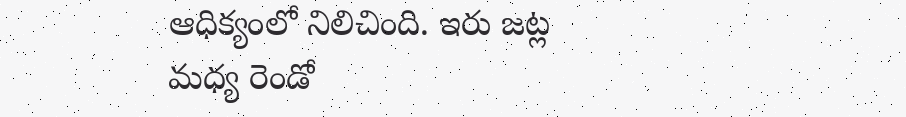ఆధిక్యంలో నిలిచింది. ఇరు జట్ల మధ్య రెండో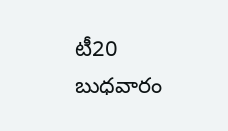టీ20 బుధవారం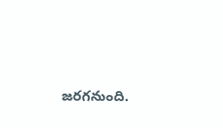జరగనుంది.